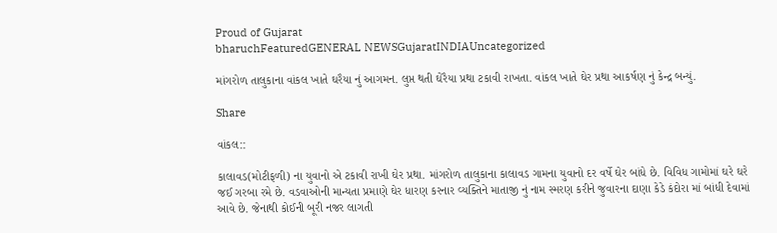Proud of Gujarat
bharuchFeaturedGENERAL NEWSGujaratINDIAUncategorized

માંગરોળ તાલુકાના વાંકલ ખાતે ઘરૈયા નું આગમન. લુપ્ત થતી ઘેરૈયા પ્રથા ટકાવી રાખતા. વાંકલ ખાતે ઘેર પ્રથા આકર્ષણ નું કેન્દ્ર બન્યું.

Share

વાંકલ::

કાલાવડ(મોટીફળી) ના યુવાનો એ ટકાવી રાખી ઘેર પ્રથા. માંગરોળ તાલુકાના કાલાવડ ગામના યુવાનો દર વર્ષે ઘેર બાંધે છે. વિવિધ ગામોમાં ઘરે ઘરે જઈ ગરબા રમે છે. વડવાઓની માન્યતા પ્રમાણે ઘેર ધારણ કરનાર વ્યક્તિને માતાજી નું નામ સ્મરણ કરીને જુવારના દાણા કેડે કંદોરા માં બાંધી દેવામાં આવે છે. જેનાથી કોઈની બૂરી નજર લાગતી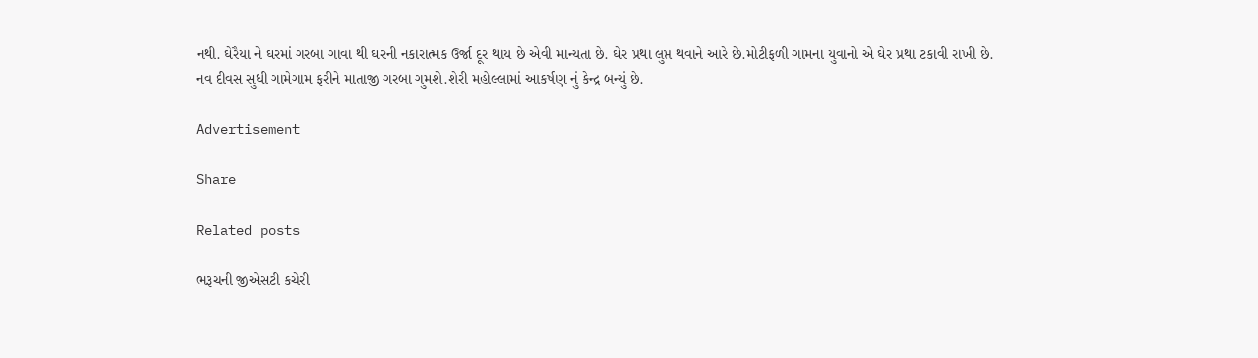નથી. ઘેરૈયા ને ઘરમાં ગરબા ગાવા થી ઘરની નકારાત્મક ઉર્જા દૂર થાય છે એવી માન્યતા છે. ઘેર પ્રથા લુપ્ત થવાને આરે છે.મોટીફળી ગામના યુવાનો એ ઘેર પ્રથા ટકાવી રાખી છે. નવ દીવસ સુધી ગામેગામ ફરીને માતાજી ગરબા ગુમશે.શેરી મહોલ્લામાં આકર્ષણ નું કેન્દ્ર બન્યું છે.

Advertisement

Share

Related posts

ભરૂચની જીએસટી કચેરી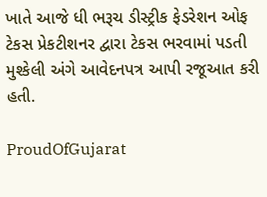ખાતે આજે ધી ભરૂચ ડીસ્ટ્રીક ફેડરેશન ઓફ ટેકસ પ્રેકટીશનર દ્વારા ટેકસ ભરવામાં પડતી મુશ્કેલી અંગે આવેદનપત્ર આપી રજૂઆત કરી હતી.

ProudOfGujarat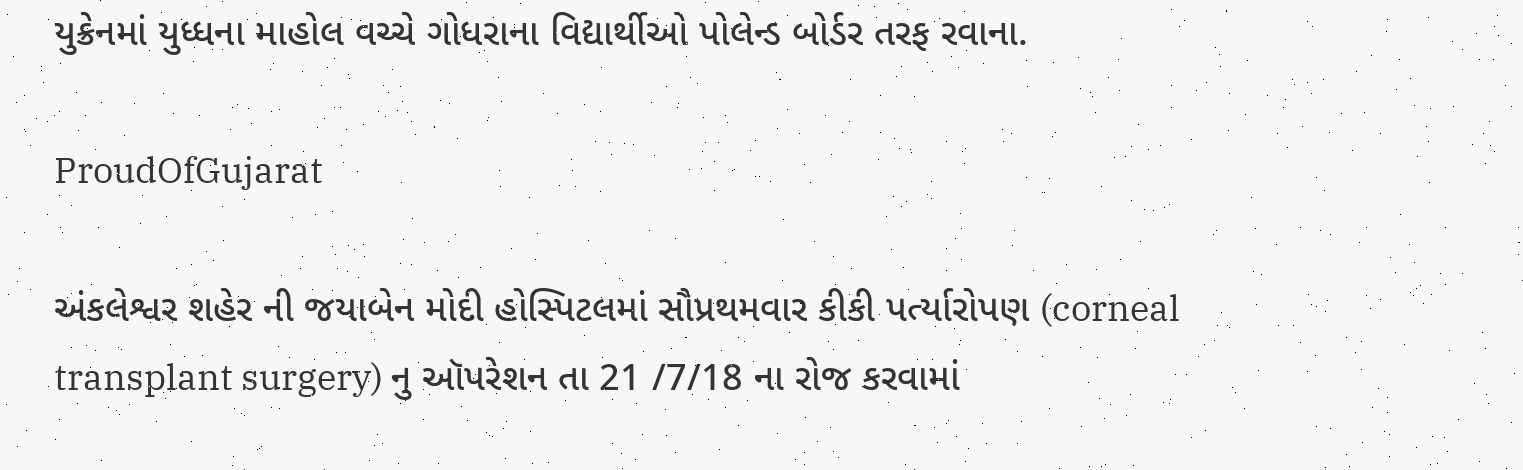યુક્રેનમાં યુધ્ધના માહોલ વચ્ચે ગોધરાના વિદ્યાર્થીઓ પોલેન્ડ બોર્ડર તરફ રવાના.

ProudOfGujarat

અંકલેશ્વર શહેર ની જયાબેન મોદી હોસ્પિટલમાં સૌપ્રથમવાર કીકી પર્ત્યારોપણ (corneal transplant surgery) નુ ઑપરેશન તા 21 /7/18 ના રોજ કરવામાં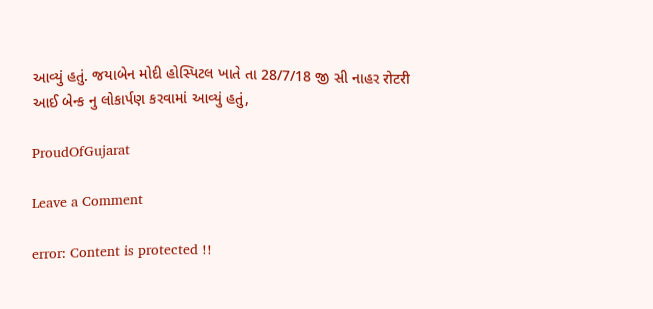આવ્યું હતું. જયાબેન મોદી હોસ્પિટલ ખાતે તા 28/7/18 જી સી નાહર रोटरी આઈ બેન્ક નુ લોકાર્પણ કરવામાં આવ્યું હતું,

ProudOfGujarat

Leave a Comment

error: Content is protected !!